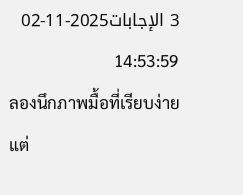3 الإجابات2025-11-02 14:53:59
ลองนึกภาพมื้อที่เรียบง่ายแต่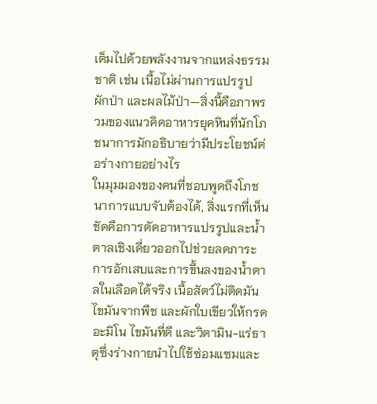เต็มไปด้วยพลังงานจากแหล่งธรรมชาติ เช่น เนื้อไม่ผ่านการแปรรูป ผักป่า และผลไม้ป่า—สิ่งนี้คือภาพรวมของแนวคิดอาหารยุคหินที่นักโภชนาการมักอธิบายว่ามีประโยชน์ต่อร่างกายอย่างไร
ในมุมมองของคนที่ชอบพูดถึงโภชนาการแบบจับต้องได้, สิ่งแรกที่เห็นชัดคือการตัดอาหารแปรรูปและน้ำตาลเชิงเดี่ยวออกไปช่วยลดภาระการอักเสบและการขึ้นลงของน้ำตาลในเลือดได้จริง เนื้อสัตว์ไม่ติดมัน ไขมันจากพืช และผักใบเขียวให้กรดอะมิโน ไขมันที่ดี และวิตามิน-แร่ธาตุซึ่งร่างกายนำไปใช้ซ่อมแซมและ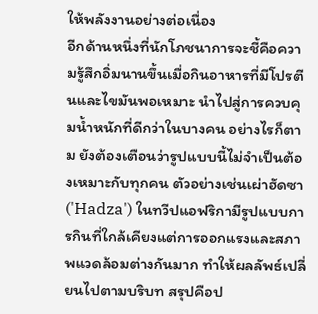ให้พลังงานอย่างต่อเนื่อง
อีกด้านหนึ่งที่นักโภชนาการจะชี้คือความรู้สึกอิ่มนานขึ้นเมื่อกินอาหารที่มีโปรตีนและไขมันพอเหมาะ นำไปสู่การควบคุมน้ำหนักที่ดีกว่าในบางคน อย่างไรก็ตาม ยังต้องเตือนว่ารูปแบบนี้ไม่จำเป็นต้องเหมาะกับทุกคน ตัวอย่างเช่นเผ่าฮัดซา ('Hadza') ในทวีปแอฟริกามีรูปแบบการกินที่ใกล้เคียงแต่การออกแรงและสภาพแวดล้อมต่างกันมาก ทำให้ผลลัพธ์เปลี่ยนไปตามบริบท สรุปคือป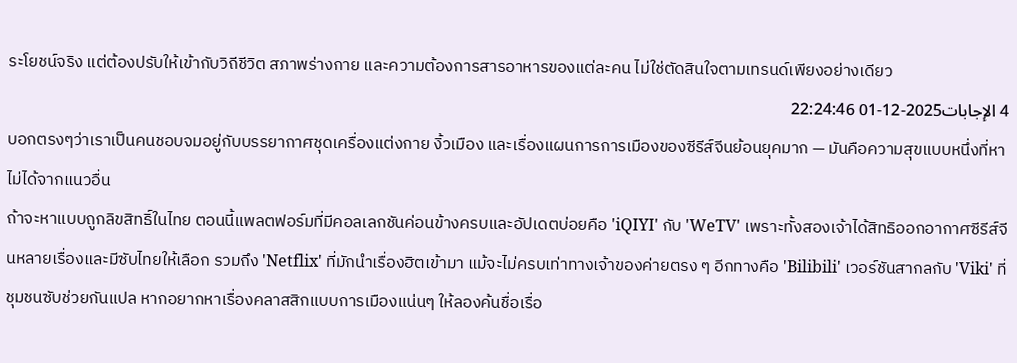ระโยชน์จริง แต่ต้องปรับให้เข้ากับวิถีชีวิต สภาพร่างกาย และความต้องการสารอาหารของแต่ละคน ไม่ใช่ตัดสินใจตามเทรนด์เพียงอย่างเดียว
4 الإجابات2025-12-01 22:24:46
บอกตรงๆว่าเราเป็นคนชอบจมอยู่กับบรรยากาศชุดเครื่องแต่งกาย งิ้วเมือง และเรื่องแผนการการเมืองของซีรีส์จีนย้อนยุคมาก — มันคือความสุขแบบหนึ่งที่หาไม่ได้จากแนวอื่น
ถ้าจะหาแบบถูกลิขสิทธิ์ในไทย ตอนนี้แพลตฟอร์มที่มีคอลเลกชันค่อนข้างครบและอัปเดตบ่อยคือ 'iQIYI' กับ 'WeTV' เพราะทั้งสองเจ้าได้สิทธิออกอากาศซีรีส์จีนหลายเรื่องและมีซับไทยให้เลือก รวมถึง 'Netflix' ที่มักนำเรื่องฮิตเข้ามา แม้จะไม่ครบเท่าทางเจ้าของค่ายตรง ๆ อีกทางคือ 'Bilibili' เวอร์ชันสากลกับ 'Viki' ที่ชุมชนซับช่วยกันแปล หากอยากหาเรื่องคลาสสิกแบบการเมืองแน่นๆ ให้ลองค้นชื่อเรื่อ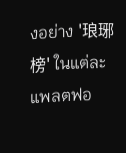งอย่าง '琅琊榜' ในแต่ละแพลตฟอ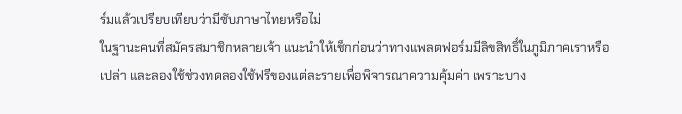ร์มแล้วเปรียบเทียบว่ามีซับภาษาไทยหรือไม่
ในฐานะคนที่สมัครสมาชิกหลายเจ้า แนะนำให้เช็กก่อนว่าทางแพลตฟอร์มมีลิขสิทธิ์ในภูมิภาคเราหรือเปล่า และลองใช้ช่วงทดลองใช้ฟรีของแต่ละรายเพื่อพิจารณาความคุ้มค่า เพราะบาง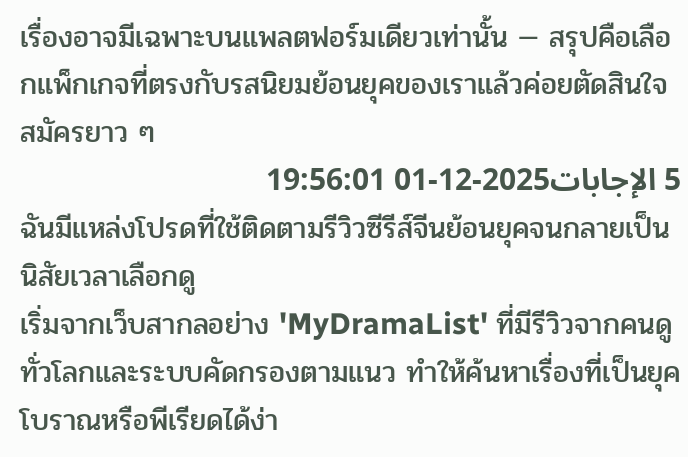เรื่องอาจมีเฉพาะบนแพลตฟอร์มเดียวเท่านั้น — สรุปคือเลือกแพ็กเกจที่ตรงกับรสนิยมย้อนยุคของเราแล้วค่อยตัดสินใจสมัครยาว ๆ
5 الإجابات2025-12-01 19:56:01
ฉันมีแหล่งโปรดที่ใช้ติดตามรีวิวซีรีส์จีนย้อนยุคจนกลายเป็นนิสัยเวลาเลือกดู
เริ่มจากเว็บสากลอย่าง 'MyDramaList' ที่มีรีวิวจากคนดูทั่วโลกและระบบคัดกรองตามแนว ทำให้ค้นหาเรื่องที่เป็นยุคโบราณหรือพีเรียดได้ง่า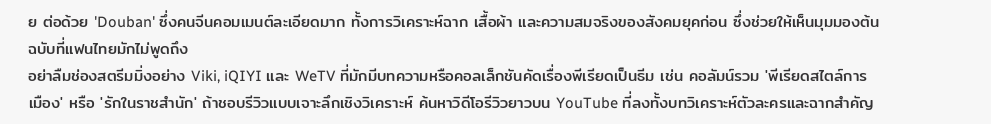ย ต่อด้วย 'Douban' ซึ่งคนจีนคอมเมนต์ละเอียดมาก ทั้งการวิเคราะห์ฉาก เสื้อผ้า และความสมจริงของสังคมยุคก่อน ซึ่งช่วยให้เห็นมุมมองต้นฉบับที่แฟนไทยมักไม่พูดถึง
อย่าลืมช่องสตรีมมิ่งอย่าง Viki, iQIYI และ WeTV ที่มักมีบทความหรือคอลเล็กชันคัดเรื่องพีเรียดเป็นธีม เช่น คอลัมน์รวม 'พีเรียดสไตล์การเมือง' หรือ 'รักในราชสำนัก' ถ้าชอบรีวิวแบบเจาะลึกเชิงวิเคราะห์ ค้นหาวิดีโอรีวิวยาวบน YouTube ที่ลงทั้งบทวิเคราะห์ตัวละครและฉากสำคัญ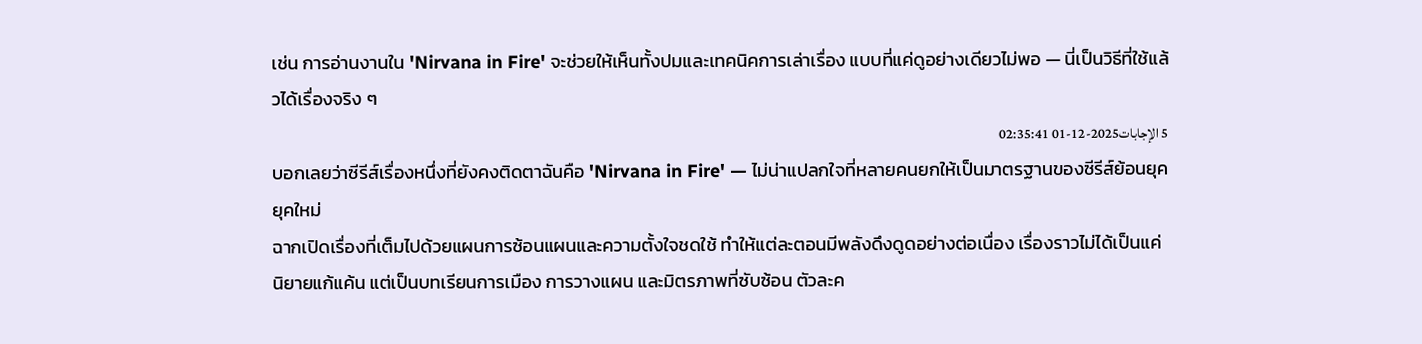เช่น การอ่านงานใน 'Nirvana in Fire' จะช่วยให้เห็นทั้งปมและเทคนิคการเล่าเรื่อง แบบที่แค่ดูอย่างเดียวไม่พอ — นี่เป็นวิธีที่ใช้แล้วได้เรื่องจริง ๆ
5 الإجابات2025-12-01 02:35:41
บอกเลยว่าซีรีส์เรื่องหนึ่งที่ยังคงติดตาฉันคือ 'Nirvana in Fire' — ไม่น่าแปลกใจที่หลายคนยกให้เป็นมาตรฐานของซีรีส์ย้อนยุคยุคใหม่
ฉากเปิดเรื่องที่เต็มไปด้วยแผนการซ้อนแผนและความตั้งใจชดใช้ ทำให้แต่ละตอนมีพลังดึงดูดอย่างต่อเนื่อง เรื่องราวไม่ได้เป็นแค่นิยายแก้แค้น แต่เป็นบทเรียนการเมือง การวางแผน และมิตรภาพที่ซับซ้อน ตัวละค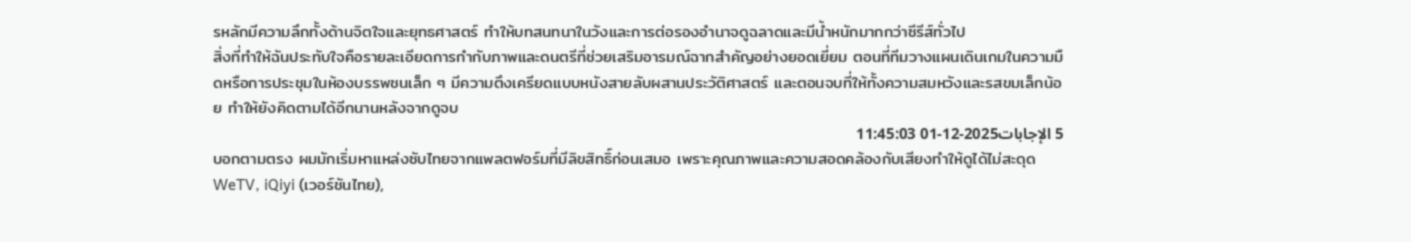รหลักมีความลึกทั้งด้านจิตใจและยุทธศาสตร์ ทำให้บทสนทนาในวังและการต่อรองอำนาจดูฉลาดและมีน้ำหนักมากกว่าซีรีส์ทั่วไป
สิ่งที่ทำให้ฉันประทับใจคือรายละเอียดการกำกับภาพและดนตรีที่ช่วยเสริมอารมณ์ฉากสำคัญอย่างยอดเยี่ยม ตอนที่ทีมวางแผนเดินเกมในความมืดหรือการประชุมในห้องบรรพชนเล็ก ๆ มีความตึงเครียดแบบหนังสายลับผสานประวัติศาสตร์ และตอนจบที่ให้ทั้งความสมหวังและรสขมเล็กน้อย ทำให้ยังคิดตามได้อีกนานหลังจากดูจบ
5 الإجابات2025-12-01 11:45:03
บอกตามตรง ผมมักเริ่มหาแหล่งซับไทยจากแพลตฟอร์มที่มีลิขสิทธิ์ก่อนเสมอ เพราะคุณภาพและความสอดคล้องกับเสียงทำให้ดูได้ไม่สะดุด
WeTV, iQiyi (เวอร์ชันไทย),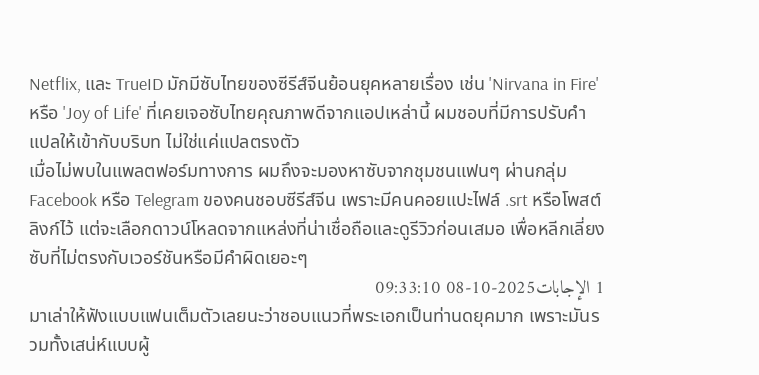Netflix, และ TrueID มักมีซับไทยของซีรีส์จีนย้อนยุคหลายเรื่อง เช่น 'Nirvana in Fire' หรือ 'Joy of Life' ที่เคยเจอซับไทยคุณภาพดีจากแอปเหล่านี้ ผมชอบที่มีการปรับคำแปลให้เข้ากับบริบท ไม่ใช่แค่แปลตรงตัว
เมื่อไม่พบในแพลตฟอร์มทางการ ผมถึงจะมองหาซับจากชุมชนแฟนๆ ผ่านกลุ่ม Facebook หรือ Telegram ของคนชอบซีรีส์จีน เพราะมีคนคอยแปะไฟล์ .srt หรือโพสต์ลิงก์ไว้ แต่จะเลือกดาวน์โหลดจากแหล่งที่น่าเชื่อถือและดูรีวิวก่อนเสมอ เพื่อหลีกเลี่ยงซับที่ไม่ตรงกับเวอร์ชันหรือมีคำผิดเยอะๆ
1 الإجابات2025-10-08 09:33:10
มาเล่าให้ฟังแบบแฟนเต็มตัวเลยนะว่าชอบแนวที่พระเอกเป็นท่านดยุคมาก เพราะมันรวมทั้งเสน่ห์แบบผู้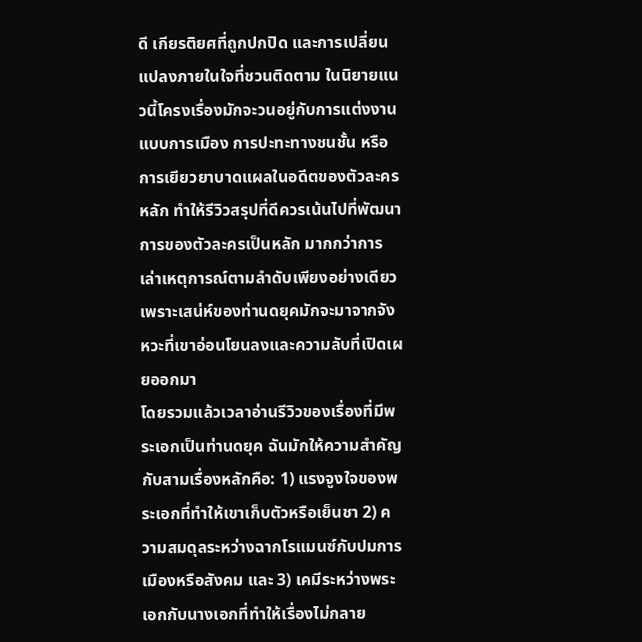ดี เกียรติยศที่ถูกปกปิด และการเปลี่ยนแปลงภายในใจที่ชวนติดตาม ในนิยายแนวนี้โครงเรื่องมักจะวนอยู่กับการแต่งงานแบบการเมือง การปะทะทางชนชั้น หรือการเยียวยาบาดแผลในอดีตของตัวละครหลัก ทำให้รีวิวสรุปที่ดีควรเน้นไปที่พัฒนาการของตัวละครเป็นหลัก มากกว่าการเล่าเหตุการณ์ตามลำดับเพียงอย่างเดียว เพราะเสน่ห์ของท่านดยุคมักจะมาจากจังหวะที่เขาอ่อนโยนลงและความลับที่เปิดเผยออกมา
โดยรวมแล้วเวลาอ่านรีวิวของเรื่องที่มีพระเอกเป็นท่านดยุค ฉันมักให้ความสำคัญกับสามเรื่องหลักคือ: 1) แรงจูงใจของพระเอกที่ทำให้เขาเก็บตัวหรือเย็นชา 2) ความสมดุลระหว่างฉากโรแมนซ์กับปมการเมืองหรือสังคม และ 3) เคมีระหว่างพระเอกกับนางเอกที่ทำให้เรื่องไม่กลาย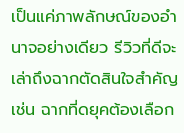เป็นแค่ภาพลักษณ์ของอำนาจอย่างเดียว รีวิวที่ดีจะเล่าถึงฉากตัดสินใจสำคัญ เช่น ฉากที่ดยุคต้องเลือก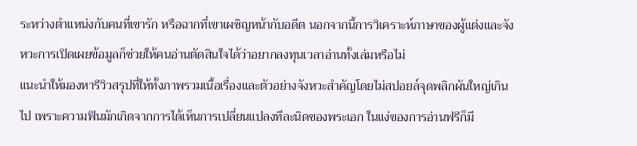ระหว่างตำแหน่งกับคนที่เขารัก หรือฉากที่เขาเผชิญหน้ากับอดีต นอกจากนี้การวิเคราะห์ภาษาของผู้แต่งและจังหวะการเปิดเผยข้อมูลก็ช่วยให้คนอ่านตัดสินใจได้ว่าอยากลงทุนเวลาอ่านทั้งเล่มหรือไม่
แนะนำให้มองหารีวิวสรุปที่ให้ทั้งภาพรวมเนื้อเรื่องและตัวอย่างจังหวะสำคัญโดยไม่สปอยล์จุดพลิกผันใหญ่เกินไป เพราะความฟินมักเกิดจากการได้เห็นการเปลี่ยนแปลงทีละนิดของพระเอก ในแง่ของการอ่านฟรีก็มี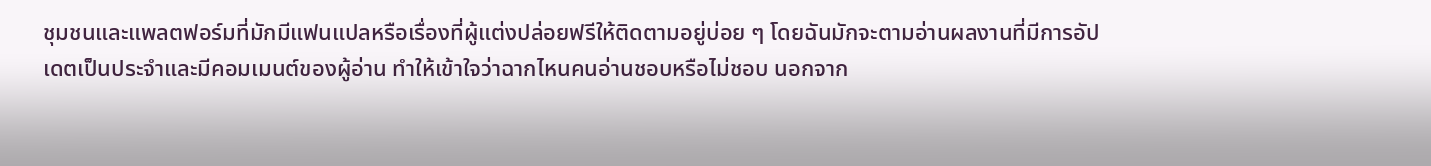ชุมชนและแพลตฟอร์มที่มักมีแฟนแปลหรือเรื่องที่ผู้แต่งปล่อยฟรีให้ติดตามอยู่บ่อย ๆ โดยฉันมักจะตามอ่านผลงานที่มีการอัปเดตเป็นประจำและมีคอมเมนต์ของผู้อ่าน ทำให้เข้าใจว่าฉากไหนคนอ่านชอบหรือไม่ชอบ นอกจาก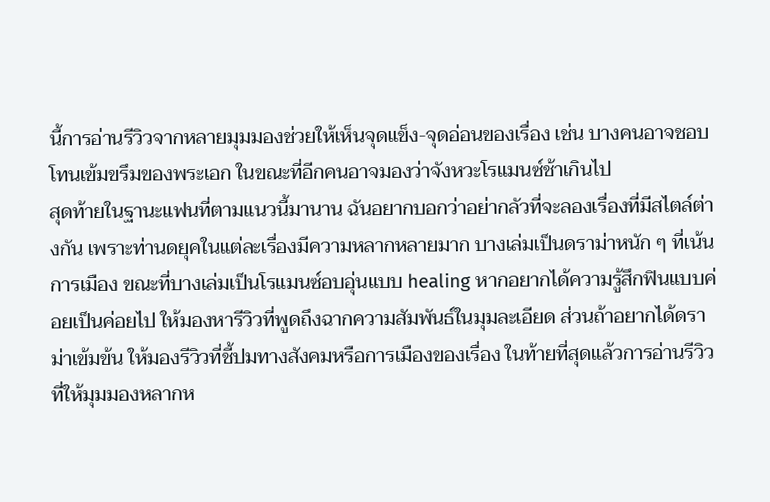นี้การอ่านรีวิวจากหลายมุมมองช่วยให้เห็นจุดแข็ง-จุดอ่อนของเรื่อง เช่น บางคนอาจชอบโทนเข้มขรึมของพระเอก ในขณะที่อีกคนอาจมองว่าจังหวะโรแมนซ์ช้าเกินไป
สุดท้ายในฐานะแฟนที่ตามแนวนี้มานาน ฉันอยากบอกว่าอย่ากลัวที่จะลองเรื่องที่มีสไตล์ต่างกัน เพราะท่านดยุคในแต่ละเรื่องมีความหลากหลายมาก บางเล่มเป็นดราม่าหนัก ๆ ที่เน้นการเมือง ขณะที่บางเล่มเป็นโรแมนซ์อบอุ่นแบบ healing หากอยากได้ความรู้สึกฟินแบบค่อยเป็นค่อยไป ให้มองหารีวิวที่พูดถึงฉากความสัมพันธ์ในมุมละเอียด ส่วนถ้าอยากได้ดราม่าเข้มข้น ให้มองรีวิวที่ชี้ปมทางสังคมหรือการเมืองของเรื่อง ในท้ายที่สุดแล้วการอ่านรีวิวที่ให้มุมมองหลากห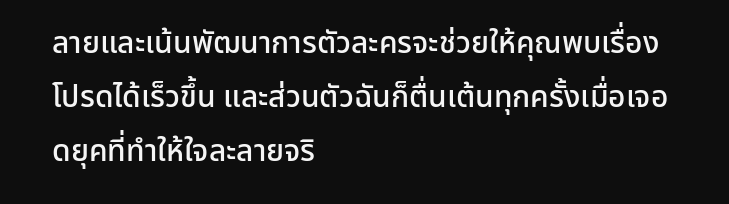ลายและเน้นพัฒนาการตัวละครจะช่วยให้คุณพบเรื่องโปรดได้เร็วขึ้น และส่วนตัวฉันก็ตื่นเต้นทุกครั้งเมื่อเจอดยุคที่ทำให้ใจละลายจริ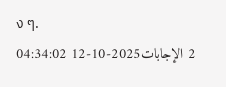ง ๆ.
2 الإجابات2025-10-12 04:34:02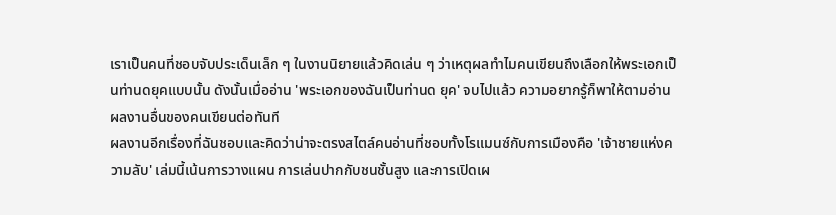เราเป็นคนที่ชอบจับประเด็นเล็ก ๆ ในงานนิยายแล้วคิดเล่น ๆ ว่าเหตุผลทำไมคนเขียนถึงเลือกให้พระเอกเป็นท่านดยุคแบบนั้น ดังนั้นเมื่ออ่าน 'พระเอกของฉันเป็นท่านด ยุค' จบไปแล้ว ความอยากรู้ก็พาให้ตามอ่านผลงานอื่นของคนเขียนต่อทันที
ผลงานอีกเรื่องที่ฉันชอบและคิดว่าน่าจะตรงสไตล์คนอ่านที่ชอบทั้งโรแมนซ์กับการเมืองคือ 'เจ้าชายแห่งความลับ' เล่มนี้เน้นการวางแผน การเล่นปากกับชนชั้นสูง และการเปิดเผ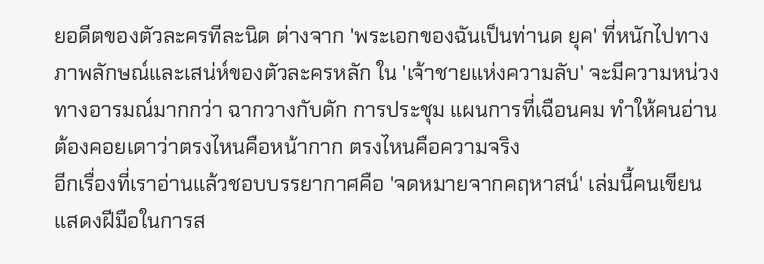ยอดีตของตัวละครทีละนิด ต่างจาก 'พระเอกของฉันเป็นท่านด ยุค' ที่หนักไปทางภาพลักษณ์และเสน่ห์ของตัวละครหลัก ใน 'เจ้าชายแห่งความลับ' จะมีความหน่วงทางอารมณ์มากกว่า ฉากวางกับดัก การประชุม แผนการที่เฉือนคม ทำให้คนอ่านต้องคอยเดาว่าตรงไหนคือหน้ากาก ตรงไหนคือความจริง
อีกเรื่องที่เราอ่านแล้วชอบบรรยากาศคือ 'จดหมายจากคฤหาสน์' เล่มนี้คนเขียนแสดงฝีมือในการส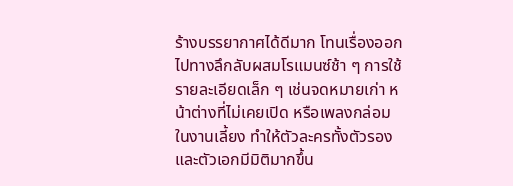ร้างบรรยากาศได้ดีมาก โทนเรื่องออกไปทางลึกลับผสมโรแมนซ์ช้า ๆ การใช้รายละเอียดเล็ก ๆ เช่นจดหมายเก่า หน้าต่างที่ไม่เคยเปิด หรือเพลงกล่อมในงานเลี้ยง ทำให้ตัวละครทั้งตัวรองและตัวเอกมีมิติมากขึ้น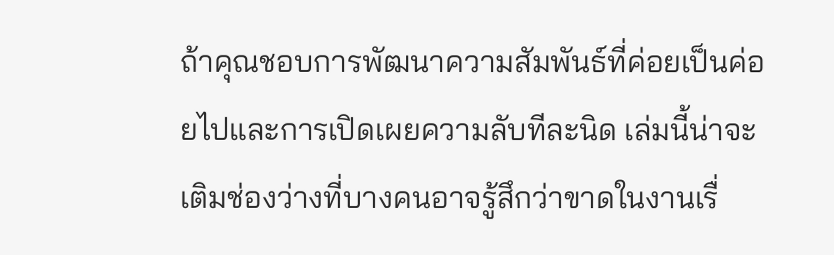ถ้าคุณชอบการพัฒนาความสัมพันธ์ที่ค่อยเป็นค่อยไปและการเปิดเผยความลับทีละนิด เล่มนี้น่าจะเติมช่องว่างที่บางคนอาจรู้สึกว่าขาดในงานเรื่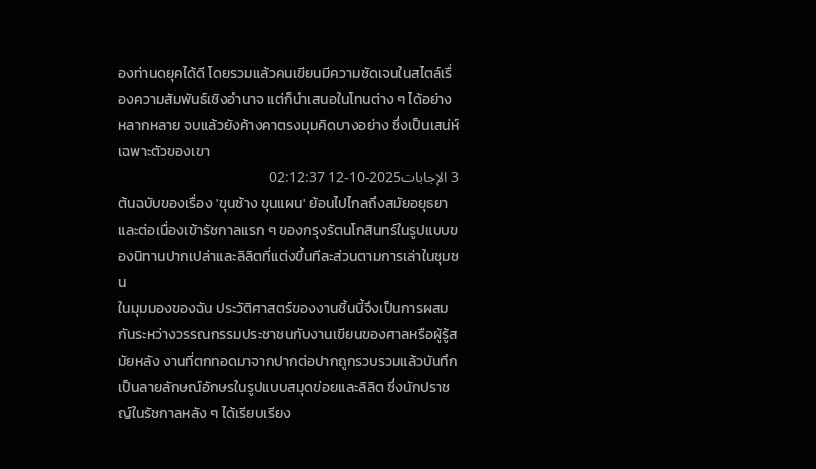องท่านดยุคได้ดี โดยรวมแล้วคนเขียนมีความชัดเจนในสไตล์เรื่องความสัมพันธ์เชิงอำนาจ แต่ก็นำเสนอในโทนต่าง ๆ ได้อย่างหลากหลาย จบแล้วยังค้างคาตรงมุมคิดบางอย่าง ซึ่งเป็นเสน่ห์เฉพาะตัวของเขา
3 الإجابات2025-10-12 02:12:37
ต้นฉบับของเรื่อง 'ขุนช้าง ขุนแผน' ย้อนไปไกลถึงสมัยอยุธยาและต่อเนื่องเข้ารัชกาลแรก ๆ ของกรุงรัตนโกสินทร์ในรูปแบบของนิทานปากเปล่าและลิลิตที่แต่งขึ้นทีละส่วนตามการเล่าในชุมชน
ในมุมมองของฉัน ประวัติศาสตร์ของงานชิ้นนี้จึงเป็นการผสมกันระหว่างวรรณกรรมประชาชนกับงานเขียนของศาลหรือผู้รู้สมัยหลัง งานที่ตกทอดมาจากปากต่อปากถูกรวบรวมแล้วบันทึกเป็นลายลักษณ์อักษรในรูปแบบสมุดข่อยและลิลิต ซึ่งนักปราชญ์ในรัชกาลหลัง ๆ ได้เรียบเรียง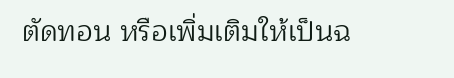ตัดทอน หรือเพิ่มเติมให้เป็นฉ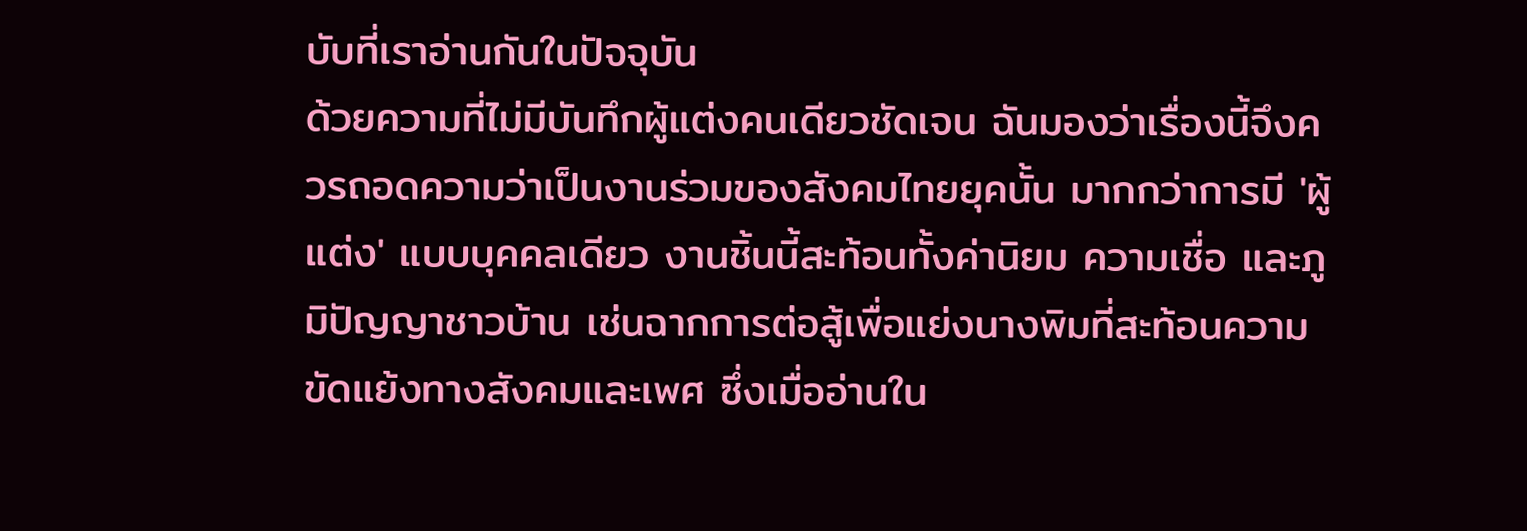บับที่เราอ่านกันในปัจจุบัน
ด้วยความที่ไม่มีบันทึกผู้แต่งคนเดียวชัดเจน ฉันมองว่าเรื่องนี้จึงควรถอดความว่าเป็นงานร่วมของสังคมไทยยุคนั้น มากกว่าการมี 'ผู้แต่ง' แบบบุคคลเดียว งานชิ้นนี้สะท้อนทั้งค่านิยม ความเชื่อ และภูมิปัญญาชาวบ้าน เช่นฉากการต่อสู้เพื่อแย่งนางพิมที่สะท้อนความขัดแย้งทางสังคมและเพศ ซึ่งเมื่ออ่านใน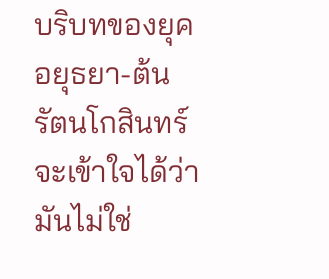บริบทของยุคอยุธยา-ต้นรัตนโกสินทร์ จะเข้าใจได้ว่ามันไม่ใช่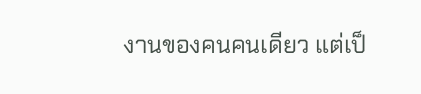งานของคนคนเดียว แต่เป็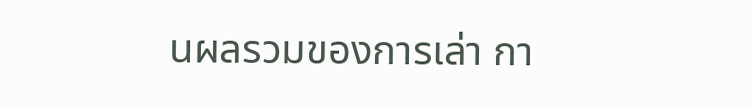นผลรวมของการเล่า กา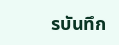รบันทึก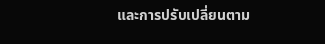และการปรับเปลี่ยนตาม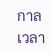กาลเวลา